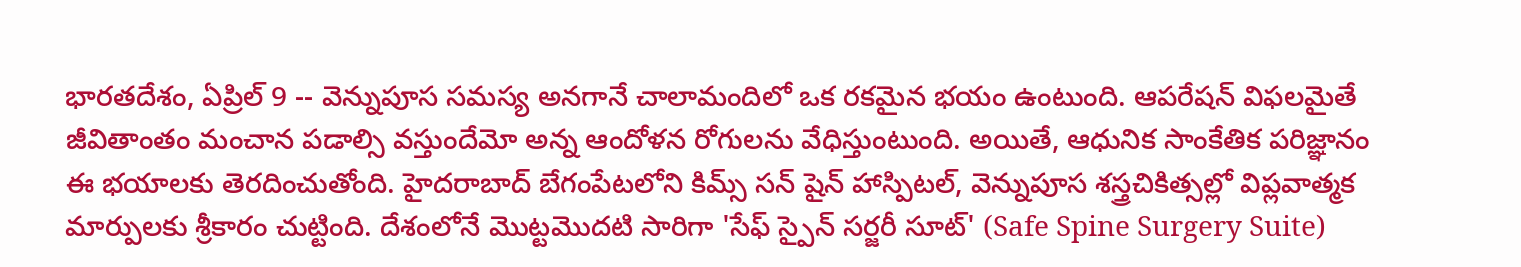భారతదేశం, ఏప్రిల్ 9 -- వెన్నుపూస సమస్య అనగానే చాలామందిలో ఒక రకమైన భయం ఉంటుంది. ఆపరేషన్ విఫలమైతే జీవితాంతం మంచాన పడాల్సి వస్తుందేమో అన్న ఆందోళన రోగులను వేధిస్తుంటుంది. అయితే, ఆధునిక సాంకేతిక పరిజ్ఞానం ఈ భయాలకు తెరదించుతోంది. హైదరాబాద్ బేగంపేటలోని కిమ్స్ సన్ షైన్ హాస్పిటల్, వెన్నుపూస శస్త్రచికిత్సల్లో విప్లవాత్మక మార్పులకు శ్రీకారం చుట్టింది. దేశంలోనే మొట్టమొదటి సారిగా 'సేఫ్ స్పైన్ సర్జరీ సూట్' (Safe Spine Surgery Suite)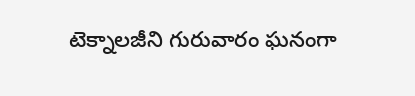టెక్నాలజీని గురువారం ఘనంగా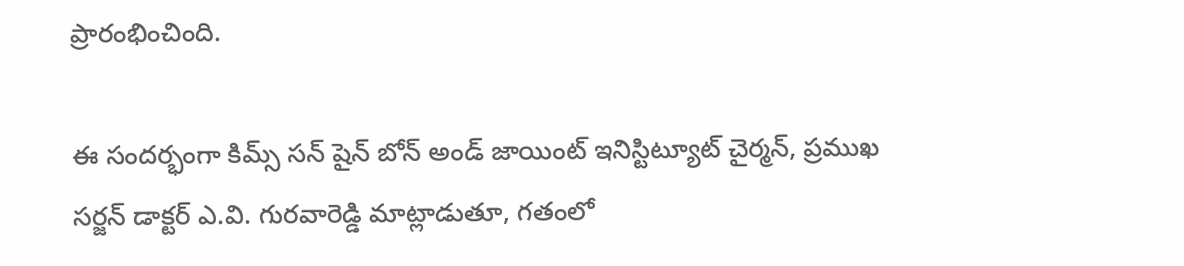ప్రారంభించింది.

ఈ సందర్భంగా కిమ్స్ సన్ షైన్ బోన్ అండ్ జాయింట్ ఇనిస్టిట్యూట్ చైర్మన్, ప్రముఖ సర్జన్ డాక్టర్ ఎ.వి. గురవారెడ్డి మాట్లాడుతూ, గతంలో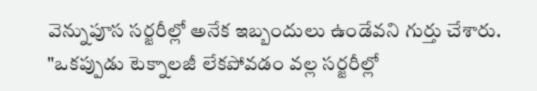వెన్నుపూస సర్జరీల్లో అనేక ఇబ్బందులు ఉండేవని గుర్తు చేశారు. "ఒకప్పుడు టెక్నాలజీ లేకపోవడం వల్ల సర్జరీల్లో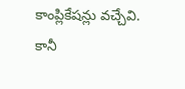కాంప్లికేషన్లు వచ్చేవి. కానీ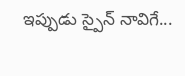ఇప్పుడు స్పైన్ నావిగే...